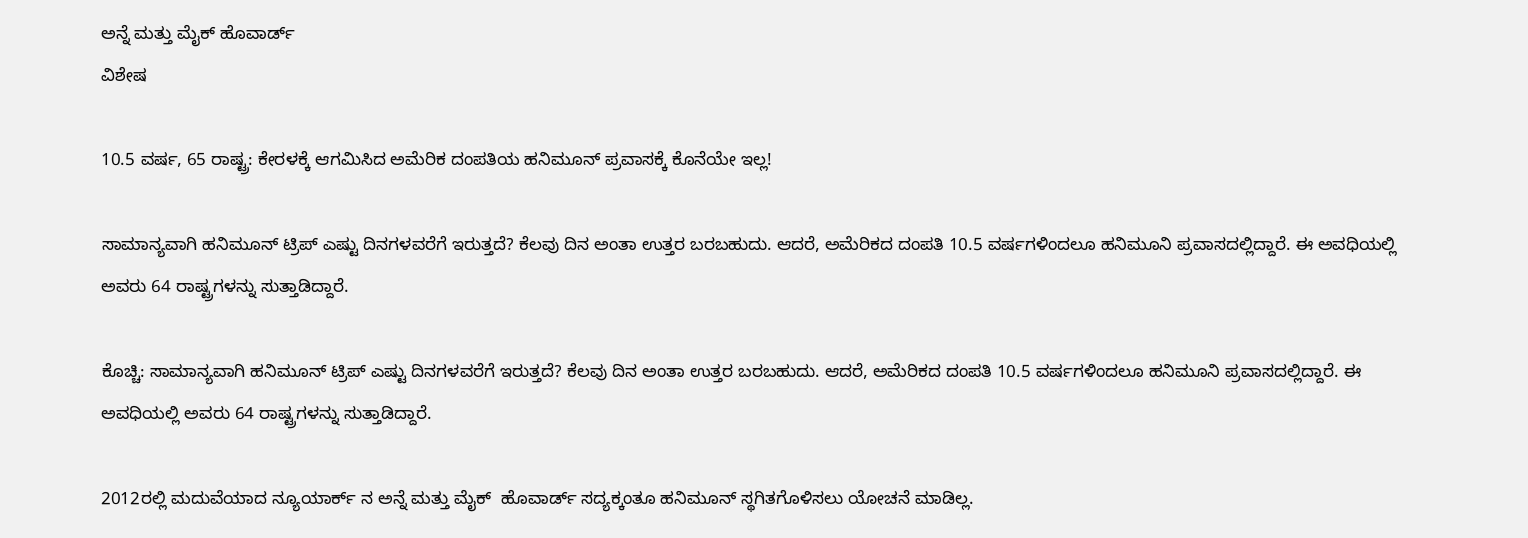ಅನ್ನೆ ಮತ್ತು ಮೈಕ್ ಹೊವಾರ್ಡ್
ವಿಶೇಷ

10.5 ವರ್ಷ, 65 ರಾಷ್ಟ್ರ: ಕೇರಳಕ್ಕೆ ಆಗಮಿಸಿದ ಅಮೆರಿಕ ದಂಪತಿಯ ಹನಿಮೂನ್ ಪ್ರವಾಸಕ್ಕೆ ಕೊನೆಯೇ ಇಲ್ಲ!

ಸಾಮಾನ್ಯವಾಗಿ ಹನಿಮೂನ್ ಟ್ರಿಪ್ ಎಷ್ಟು ದಿನಗಳವರೆಗೆ ಇರುತ್ತದೆ? ಕೆಲವು ದಿನ ಅಂತಾ ಉತ್ತರ ಬರಬಹುದು. ಆದರೆ, ಅಮೆರಿಕದ ದಂಪತಿ 10.5 ವರ್ಷಗಳಿಂದಲೂ ಹನಿಮೂನಿ ಪ್ರವಾಸದಲ್ಲಿದ್ದಾರೆ. ಈ ಅವಧಿಯಲ್ಲಿ ಅವರು 64 ರಾಷ್ಟ್ರಗಳನ್ನು ಸುತ್ತಾಡಿದ್ದಾರೆ.

ಕೊಚ್ಚಿ: ಸಾಮಾನ್ಯವಾಗಿ ಹನಿಮೂನ್ ಟ್ರಿಪ್ ಎಷ್ಟು ದಿನಗಳವರೆಗೆ ಇರುತ್ತದೆ? ಕೆಲವು ದಿನ ಅಂತಾ ಉತ್ತರ ಬರಬಹುದು. ಆದರೆ, ಅಮೆರಿಕದ ದಂಪತಿ 10.5 ವರ್ಷಗಳಿಂದಲೂ ಹನಿಮೂನಿ ಪ್ರವಾಸದಲ್ಲಿದ್ದಾರೆ. ಈ ಅವಧಿಯಲ್ಲಿ ಅವರು 64 ರಾಷ್ಟ್ರಗಳನ್ನು ಸುತ್ತಾಡಿದ್ದಾರೆ.

2012ರಲ್ಲಿ ಮದುವೆಯಾದ ನ್ಯೂಯಾರ್ಕ್ ನ ಅನ್ನೆ ಮತ್ತು ಮೈಕ್  ಹೊವಾರ್ಡ್ ಸದ್ಯಕ್ಕಂತೂ ಹನಿಮೂನ್ ಸ್ಥಗಿತಗೊಳಿಸಲು ಯೋಚನೆ ಮಾಡಿಲ್ಲ.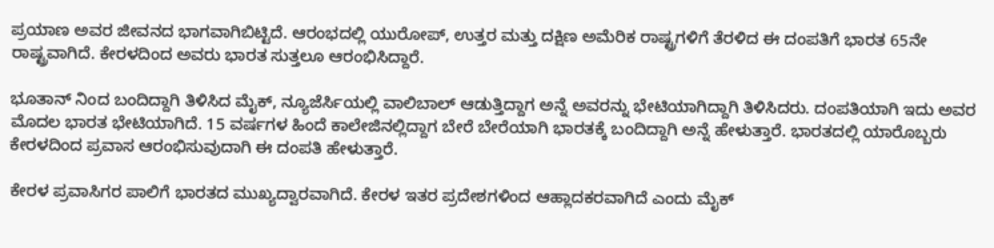ಪ್ರಯಾಣ ಅವರ ಜೀವನದ ಭಾಗವಾಗಿಬಿಟ್ಟಿದೆ. ಆರಂಭದಲ್ಲಿ ಯುರೋಪ್, ಉತ್ತರ ಮತ್ತು ದಕ್ಷಿಣ ಅಮೆರಿಕ ರಾಷ್ಟ್ರಗಳಿಗೆ ತೆರಳಿದ ಈ ದಂಪತಿಗೆ ಭಾರತ 65ನೇ ರಾಷ್ಟ್ರವಾಗಿದೆ. ಕೇರಳದಿಂದ ಅವರು ಭಾರತ ಸುತ್ತಲೂ ಆರಂಭಿಸಿದ್ದಾರೆ.

ಭೂತಾನ್ ನಿಂದ ಬಂದಿದ್ದಾಗಿ ತಿಳಿಸಿದ ಮೈಕ್, ನ್ಯೂಜೆರ್ಸಿಯಲ್ಲಿ ವಾಲಿಬಾಲ್ ಆಡುತ್ತಿದ್ದಾಗ ಅನ್ನೆ ಅವರನ್ನು ಭೇಟಿಯಾಗಿದ್ದಾಗಿ ತಿಳಿಸಿದರು. ದಂಪತಿಯಾಗಿ ಇದು ಅವರ ಮೊದಲ ಭಾರತ ಭೇಟಿಯಾಗಿದೆ. 15 ವರ್ಷಗಳ ಹಿಂದೆ ಕಾಲೇಜಿನಲ್ಲಿದ್ದಾಗ ಬೇರೆ ಬೇರೆಯಾಗಿ ಭಾರತಕ್ಕೆ ಬಂದಿದ್ದಾಗಿ ಅನ್ನೆ ಹೇಳುತ್ತಾರೆ. ಭಾರತದಲ್ಲಿ ಯಾರೊಬ್ಬರು ಕೇರಳದಿಂದ ಪ್ರವಾಸ ಆರಂಭಿಸುವುದಾಗಿ ಈ ದಂಪತಿ ಹೇಳುತ್ತಾರೆ.

ಕೇರಳ ಪ್ರವಾಸಿಗರ ಪಾಲಿಗೆ ಭಾರತದ ಮುಖ್ಯದ್ವಾರವಾಗಿದೆ. ಕೇರಳ ಇತರ ಪ್ರದೇಶಗಳಿಂದ ಆಹ್ಲಾದಕರವಾಗಿದೆ ಎಂದು ಮೈಕ್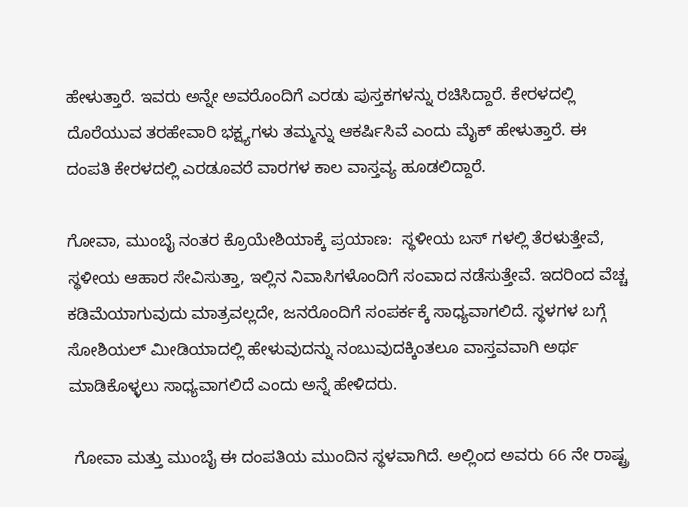ಹೇಳುತ್ತಾರೆ. ಇವರು ಅನ್ನೇ ಅವರೊಂದಿಗೆ ಎರಡು ಪುಸ್ತಕಗಳನ್ನು ರಚಿಸಿದ್ದಾರೆ. ಕೇರಳದಲ್ಲಿ ದೊರೆಯುವ ತರಹೇವಾರಿ ಭಕ್ಷ್ಯಗಳು ತಮ್ಮನ್ನು ಆಕರ್ಷಿಸಿವೆ ಎಂದು ಮೈಕ್ ಹೇಳುತ್ತಾರೆ. ಈ ದಂಪತಿ ಕೇರಳದಲ್ಲಿ ಎರಡೂವರೆ ವಾರಗಳ ಕಾಲ ವಾಸ್ತವ್ಯ ಹೂಡಲಿದ್ದಾರೆ.

ಗೋವಾ, ಮುಂಬೈ ನಂತರ ಕ್ರೊಯೇಶಿಯಾಕ್ಕೆ ಪ್ರಯಾಣ:  ಸ್ಥಳೀಯ ಬಸ್ ಗಳಲ್ಲಿ ತೆರಳುತ್ತೇವೆ, ಸ್ಥಳೀಯ ಆಹಾರ ಸೇವಿಸುತ್ತಾ, ಇಲ್ಲಿನ ನಿವಾಸಿಗಳೊಂದಿಗೆ ಸಂವಾದ ನಡೆಸುತ್ತೇವೆ. ಇದರಿಂದ ವೆಚ್ಚ ಕಡಿಮೆಯಾಗುವುದು ಮಾತ್ರವಲ್ಲದೇ, ಜನರೊಂದಿಗೆ ಸಂಪರ್ಕಕ್ಕೆ ಸಾಧ್ಯವಾಗಲಿದೆ. ಸ್ಥಳಗಳ ಬಗ್ಗೆ ಸೋಶಿಯಲ್ ಮೀಡಿಯಾದಲ್ಲಿ ಹೇಳುವುದನ್ನು ನಂಬುವುದಕ್ಕಿಂತಲೂ ವಾಸ್ತವವಾಗಿ ಅರ್ಥ ಮಾಡಿಕೊಳ್ಳಲು ಸಾಧ್ಯವಾಗಲಿದೆ ಎಂದು ಅನ್ನೆ ಹೇಳಿದರು.

 ಗೋವಾ ಮತ್ತು ಮುಂಬೈ ಈ ದಂಪತಿಯ ಮುಂದಿನ ಸ್ಥಳವಾಗಿದೆ. ಅಲ್ಲಿಂದ ಅವರು 66 ನೇ ರಾಷ್ಟ್ರ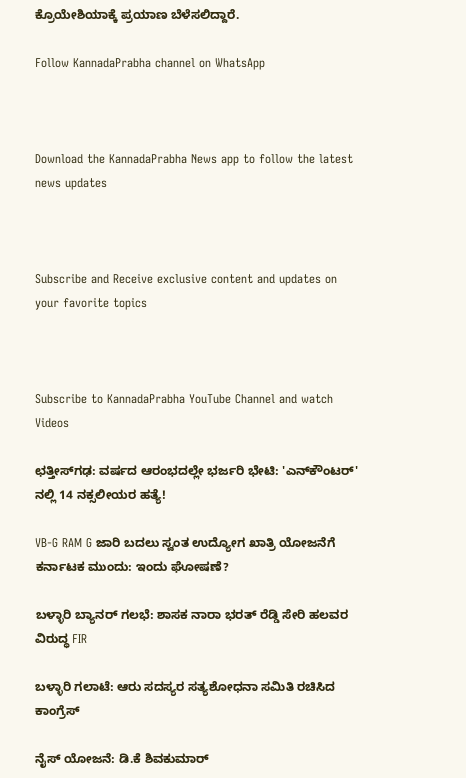ಕ್ರೊಯೇಶಿಯಾಕ್ಕೆ ಪ್ರಯಾಣ ಬೆಳೆಸಲಿದ್ದಾರೆ.

Follow KannadaPrabha channel on WhatsApp



Download the KannadaPrabha News app to follow the latest news updates



Subscribe and Receive exclusive content and updates on your favorite topics



Subscribe to KannadaPrabha YouTube Channel and watch Videos

ಛತ್ತೀಸ್‌ಗಢ: ವರ್ಷದ ಆರಂಭದಲ್ಲೇ ಭರ್ಜರಿ ಭೇಟಿ: 'ಎನ್‌ಕೌಂಟರ್‌' ನಲ್ಲಿ 14 ನಕ್ಸಲೀಯರ ಹತ್ಯೆ!

VB-G RAM G ಜಾರಿ ಬದಲು ಸ್ವಂತ ಉದ್ಯೋಗ ಖಾತ್ರಿ ಯೋಜನೆಗೆ ಕರ್ನಾಟಕ ಮುಂದು: ಇಂದು ಘೋಷಣೆ?

ಬಳ್ಳಾರಿ ಬ್ಯಾನರ್ ಗಲಭೆ: ಶಾಸಕ ನಾರಾ ಭರತ್ ರೆಡ್ಡಿ ಸೇರಿ ಹಲವರ ವಿರುದ್ಧ FIR

ಬಳ್ಳಾರಿ ಗಲಾಟೆ: ಆರು ಸದಸ್ಯರ ಸತ್ಯಶೋಧನಾ ಸಮಿತಿ ರಚಿಸಿದ ಕಾಂಗ್ರೆಸ್

ನೈಸ್‌ ಯೋಜನೆ: ಡಿ.ಕೆ ಶಿವಕುಮಾರ್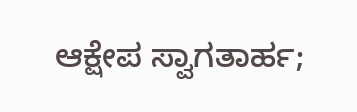ಆಕ್ಷೇಪ ಸ್ವಾಗತಾರ್ಹ;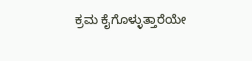ಕ್ರಮ ಕೈಗೊಳ್ಳುತ್ತಾರೆಯೇ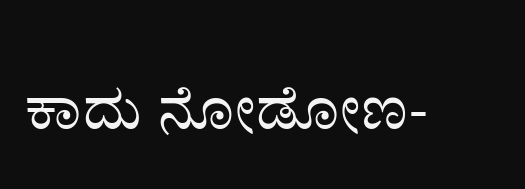ಕಾದು ನೋಡೋಣ-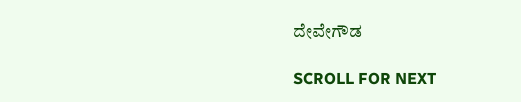ದೇವೇಗೌಡ

SCROLL FOR NEXT